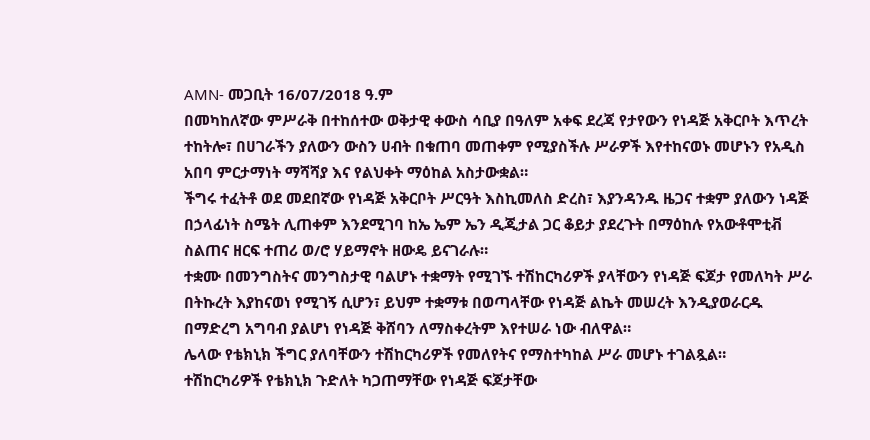AMN- መጋቢት 16/07/2018 ዓ.ም
በመካከለኛው ምሥራቅ በተከሰተው ወቅታዊ ቀውስ ሳቢያ በዓለም አቀፍ ደረጃ የታየውን የነዳጅ አቅርቦት እጥረት ተከትሎ፣ በሀገራችን ያለውን ውስን ሀብት በቁጠባ መጠቀም የሚያስችሉ ሥራዎች እየተከናወኑ መሆኑን የአዲስ አበባ ምርታማነት ማሻሻያ እና የልህቀት ማዕከል አስታውቋል።
ችግሩ ተፈትቶ ወደ መደበኛው የነዳጅ አቅርቦት ሥርዓት እስኪመለስ ድረስ፣ እያንዳንዱ ዜጋና ተቋም ያለውን ነዳጅ በኃላፊነት ስሜት ሊጠቀም እንደሚገባ ከኤ ኤም ኤን ዲጂታል ጋር ቆይታ ያደረጉት በማዕከሉ የአውቶሞቲቭ ስልጠና ዘርፍ ተጠሪ ወ/ሮ ሃይማኖት ዘውዴ ይናገራሉ።
ተቋሙ በመንግስትና መንግስታዊ ባልሆኑ ተቋማት የሚገኙ ተሽከርካሪዎች ያላቸውን የነዳጅ ፍጆታ የመለካት ሥራ በትኩረት እያከናወነ የሚገኝ ሲሆን፣ ይህም ተቋማቱ በወጣላቸው የነዳጅ ልኬት መሠረት እንዲያወራርዱ በማድረግ አግባብ ያልሆነ የነዳጅ ቅሸባን ለማስቀረትም እየተሠራ ነው ብለዋል።
ሌላው የቴክኒክ ችግር ያለባቸውን ተሽከርካሪዎች የመለየትና የማስተካከል ሥራ መሆኑ ተገልጿል።
ተሽከርካሪዎች የቴክኒክ ጉድለት ካጋጠማቸው የነዳጅ ፍጆታቸው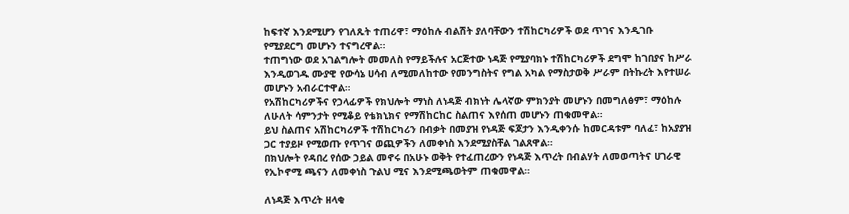ከፍተኛ እንደሚሆን የገለጹት ተጠሪዋ፣ ማዕከሉ ብልሽት ያለባቸውን ተሽከርካሪዎች ወደ ጥገና እንዲገቡ የሚያደርግ መሆኑን ተናግረዋል፡፡
ተጠግነው ወደ አገልግሎት መመለስ የማይችሉና አርጅተው ነዳጅ የሚያባክኑ ተሽከርካሪዎች ደግሞ ከገበያና ከሥራ እንዲወገዱ ሙያዊ የውሳኔ ሀሳብ ለሚመለከተው የመንግስትና የግል አካል የማስታወቅ ሥራም በትኩረት እየተሠራ መሆኑን አብራርተዋል።
የአሽከርካሪዎችና የኃላፊዎች የክህሎት ማነስ ለነዳጅ ብክነት ሌላኛው ምክንያት መሆኑን በመግለፅም፣ ማዕከሉ ለሁለት ሳምንታት የሚቆይ የቴክኒክና የማሽከርከር ስልጠና እየሰጠ መሆኑን ጠቁመዋል።
ይህ ስልጠና አሽከርካሪዎች ተሽከርካሪን በብቃት በመያዝ የነዳጅ ፍጆታን እንዲቀንሱ ከመርዳቱም ባለፈ፣ ከአያያዝ ጋር ተያይዞ የሚወጡ የጥገና ወጪዎችን ለመቀነስ እንደሚያስቸል ገልጸዋል።
በክህሎት የዳበረ የሰው ኃይል መኖሩ በአሁኑ ወቅት የተፈጠረውን የነዳጅ እጥረት በብልሃት ለመወጣትና ሀገራዊ የኢኮኖሚ ጫናን ለመቀነስ ጉልህ ሚና እንደሚጫወትም ጠቁመዋል።

ለነዳጅ እጥረት ዘላቂ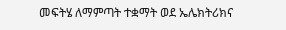መፍትሄ ለማምጣት ተቋማት ወደ ኤሌክትሪክና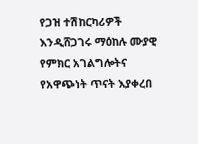የጋዝ ተሽከርካሪዎች እንዲሸጋገሩ ማዕከሉ ሙያዊ የምክር አገልግሎትና የአዋጭነት ጥናት እያቀረበ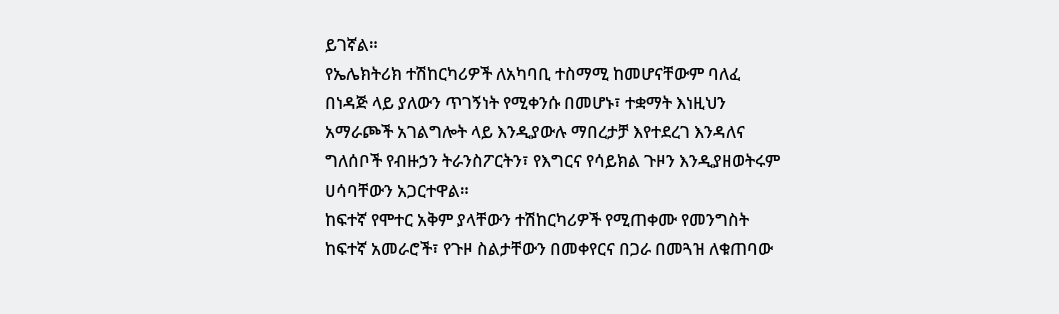ይገኛል።
የኤሌክትሪክ ተሽከርካሪዎች ለአካባቢ ተስማሚ ከመሆናቸውም ባለፈ በነዳጅ ላይ ያለውን ጥገኝነት የሚቀንሱ በመሆኑ፣ ተቋማት እነዚህን አማራጮች አገልግሎት ላይ እንዲያውሉ ማበረታቻ እየተደረገ እንዳለና ግለሰቦች የብዙኃን ትራንስፖርትን፣ የእግርና የሳይክል ጉዞን እንዲያዘወትሩም ሀሳባቸውን አጋርተዋል።
ከፍተኛ የሞተር አቅም ያላቸውን ተሽከርካሪዎች የሚጠቀሙ የመንግስት ከፍተኛ አመራሮች፣ የጉዞ ስልታቸውን በመቀየርና በጋራ በመጓዝ ለቁጠባው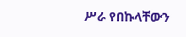ሥራ የበኩላቸውን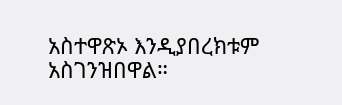አስተዋጽኦ እንዲያበረክቱም አስገንዝበዋል።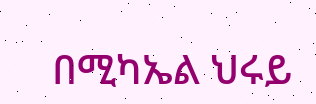በሚካኤል ህሩይ